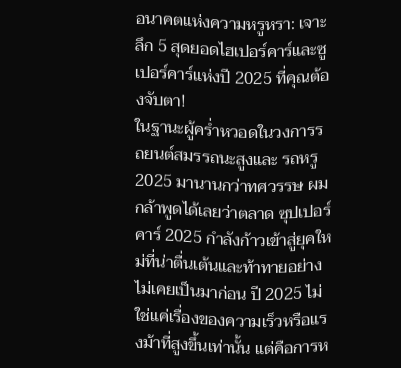อนาคตแห่งความหรูหรา: เจาะลึก 5 สุดยอดไฮเปอร์คาร์และซูเปอร์คาร์แห่งปี 2025 ที่คุณต้องจับตา!
ในฐานะผู้คร่ำหวอดในวงการรถยนต์สมรรถนะสูงและ รถหรู 2025 มานานกว่าทศวรรษ ผมกล้าพูดได้เลยว่าตลาด ซุปเปอร์คาร์ 2025 กำลังก้าวเข้าสู่ยุคใหม่ที่น่าตื่นเต้นและท้าทายอย่างไม่เคยเป็นมาก่อน ปี 2025 ไม่ใช่แค่เรื่องของความเร็วหรือแรงม้าที่สูงขึ้นเท่านั้น แต่คือการห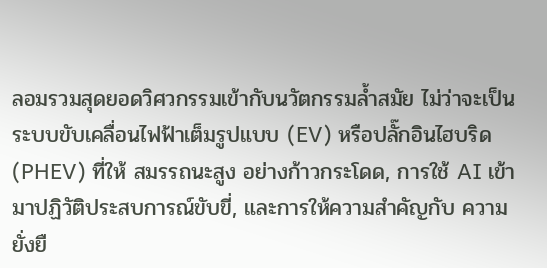ลอมรวมสุดยอดวิศวกรรมเข้ากับนวัตกรรมล้ำสมัย ไม่ว่าจะเป็นระบบขับเคลื่อนไฟฟ้าเต็มรูปแบบ (EV) หรือปลั๊กอินไฮบริด (PHEV) ที่ให้ สมรรถนะสูง อย่างก้าวกระโดด, การใช้ AI เข้ามาปฏิวัติประสบการณ์ขับขี่, และการให้ความสำคัญกับ ความยั่งยื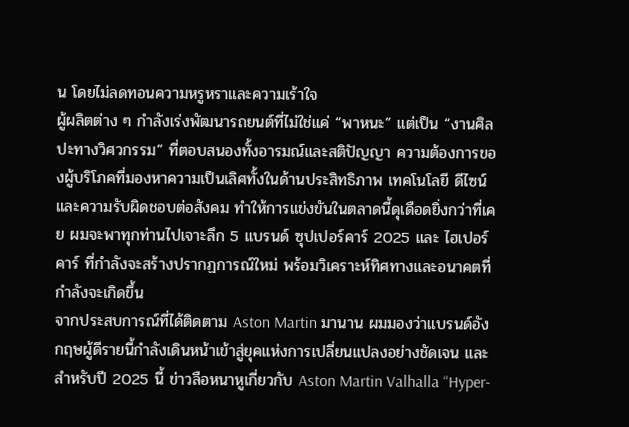น โดยไม่ลดทอนความหรูหราและความเร้าใจ
ผู้ผลิตต่าง ๆ กำลังเร่งพัฒนารถยนต์ที่ไม่ใช่แค่ “พาหนะ” แต่เป็น “งานศิลปะทางวิศวกรรม” ที่ตอบสนองทั้งอารมณ์และสติปัญญา ความต้องการของผู้บริโภคที่มองหาความเป็นเลิศทั้งในด้านประสิทธิภาพ เทคโนโลยี ดีไซน์ และความรับผิดชอบต่อสังคม ทำให้การแข่งขันในตลาดนี้ดุเดือดยิ่งกว่าที่เคย ผมจะพาทุกท่านไปเจาะลึก 5 แบรนด์ ซุปเปอร์คาร์ 2025 และ ไฮเปอร์คาร์ ที่กำลังจะสร้างปรากฏการณ์ใหม่ พร้อมวิเคราะห์ทิศทางและอนาคตที่กำลังจะเกิดขึ้น
จากประสบการณ์ที่ได้ติดตาม Aston Martin มานาน ผมมองว่าแบรนด์อังกฤษผู้ดีรายนี้กำลังเดินหน้าเข้าสู่ยุคแห่งการเปลี่ยนแปลงอย่างชัดเจน และสำหรับปี 2025 นี้ ข่าวลือหนาหูเกี่ยวกับ Aston Martin Valhalla “Hyper-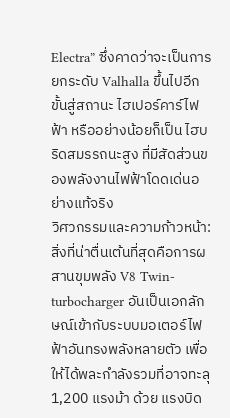Electra” ซึ่งคาดว่าจะเป็นการยกระดับ Valhalla ขึ้นไปอีกขั้นสู่สถานะ ไฮเปอร์คาร์ไฟฟ้า หรืออย่างน้อยก็เป็น ไฮบริดสมรรถนะสูง ที่มีสัดส่วนของพลังงานไฟฟ้าโดดเด่นอย่างแท้จริง
วิศวกรรมและความก้าวหน้า: สิ่งที่น่าตื่นเต้นที่สุดคือการผสานขุมพลัง V8 Twin-turbocharger อันเป็นเอกลักษณ์เข้ากับระบบมอเตอร์ไฟฟ้าอันทรงพลังหลายตัว เพื่อให้ได้พละกำลังรวมที่อาจทะลุ 1,200 แรงม้า ด้วย แรงบิด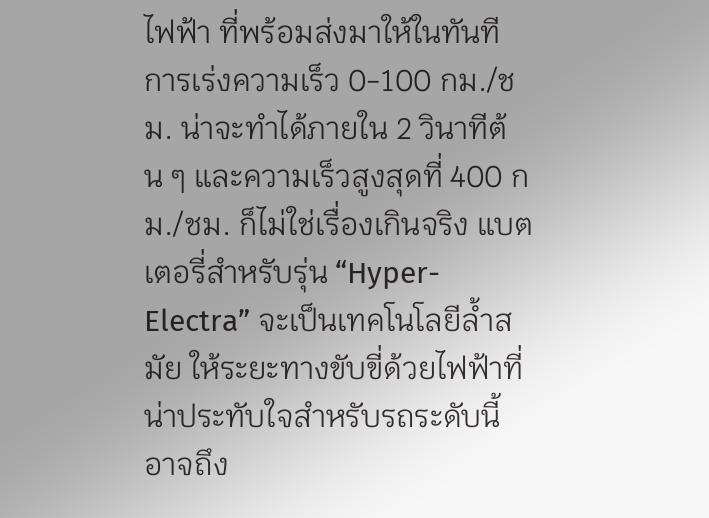ไฟฟ้า ที่พร้อมส่งมาให้ในทันที การเร่งความเร็ว 0-100 กม./ชม. น่าจะทำได้ภายใน 2 วินาทีต้น ๆ และความเร็วสูงสุดที่ 400 กม./ชม. ก็ไม่ใช่เรื่องเกินจริง แบตเตอรี่สำหรับรุ่น “Hyper-Electra” จะเป็นเทคโนโลยีล้ำสมัย ให้ระยะทางขับขี่ด้วยไฟฟ้าที่น่าประทับใจสำหรับรถระดับนี้ อาจถึง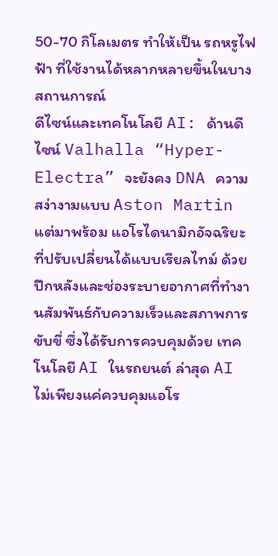50-70 กิโลเมตร ทำให้เป็น รถหรูไฟฟ้า ที่ใช้งานได้หลากหลายขึ้นในบางสถานการณ์
ดีไซน์และเทคโนโลยี AI: ด้านดีไซน์ Valhalla “Hyper-Electra” จะยังคง DNA ความสง่างามแบบ Aston Martin แต่มาพร้อม แอโรไดนามิกอัจฉริยะ ที่ปรับเปลี่ยนได้แบบเรียลไทม์ ด้วยปีกหลังและช่องระบายอากาศที่ทำงานสัมพันธ์กับความเร็วและสภาพการขับขี่ ซึ่งได้รับการควบคุมด้วย เทคโนโลยี AI ในรถยนต์ ล่าสุด AI ไม่เพียงแค่ควบคุมแอโร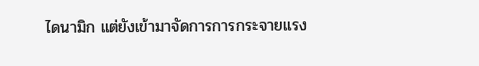ไดนามิก แต่ยังเข้ามาจัดการการกระจายแรง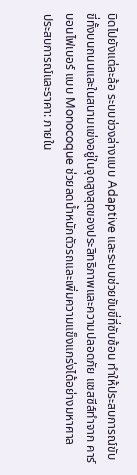บิดไปยังแต่ละล้อ ระบบช่วงล่างแบบ Adaptive และระบบช่วยขับขี่ที่ซับซ้อน ทำให้ประสบการณ์ขับขี่ทั้งบนถนนและในสนามแข่งอยู่ในจุดสูงสุดของประสิทธิภาพและความปลอดภัย แชสซีส์ทำจาก คาร์บอนไฟเบอร์ แบบ Monocoque ช่วยลดน้ำหนักตัวรถและเพิ่มความแข็งแกร่งได้อย่างมหาศาล
ประสบการณ์และราคา: ภายใน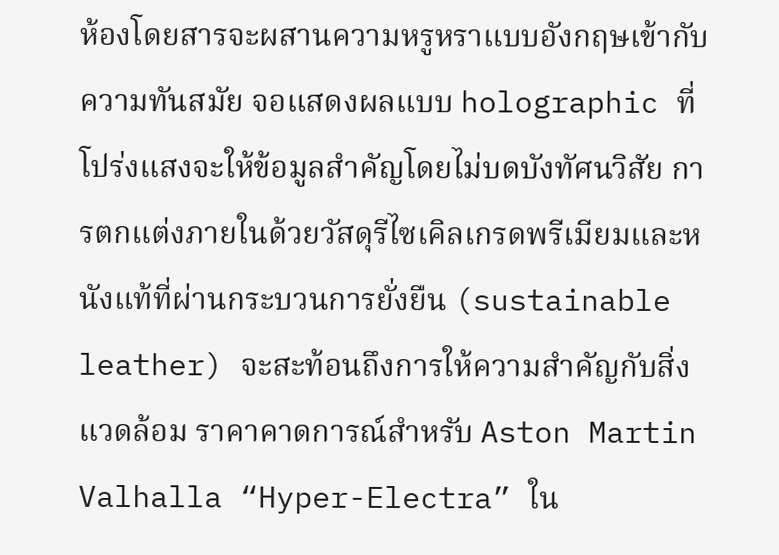ห้องโดยสารจะผสานความหรูหราแบบอังกฤษเข้ากับความทันสมัย จอแสดงผลแบบ holographic ที่โปร่งแสงจะให้ข้อมูลสำคัญโดยไม่บดบังทัศนวิสัย การตกแต่งภายในด้วยวัสดุรีไซเคิลเกรดพรีเมียมและหนังแท้ที่ผ่านกระบวนการยั่งยืน (sustainable leather) จะสะท้อนถึงการให้ความสำคัญกับสิ่งแวดล้อม ราคาคาดการณ์สำหรับ Aston Martin Valhalla “Hyper-Electra” ใน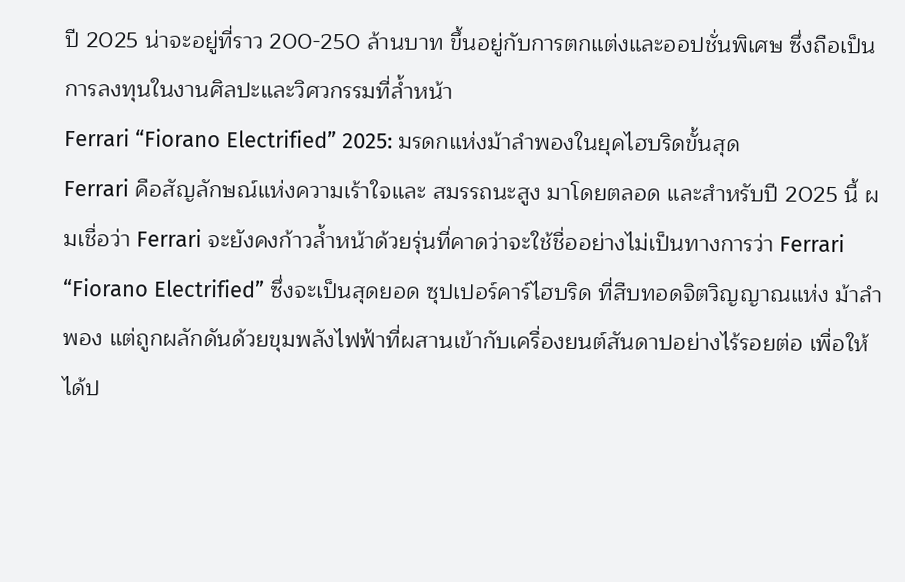ปี 2025 น่าจะอยู่ที่ราว 200-250 ล้านบาท ขึ้นอยู่กับการตกแต่งและออปชั่นพิเศษ ซึ่งถือเป็นการลงทุนในงานศิลปะและวิศวกรรมที่ล้ำหน้า
Ferrari “Fiorano Electrified” 2025: มรดกแห่งม้าลำพองในยุคไฮบริดขั้นสุด
Ferrari คือสัญลักษณ์แห่งความเร้าใจและ สมรรถนะสูง มาโดยตลอด และสำหรับปี 2025 นี้ ผมเชื่อว่า Ferrari จะยังคงก้าวล้ำหน้าด้วยรุ่นที่คาดว่าจะใช้ชื่ออย่างไม่เป็นทางการว่า Ferrari “Fiorano Electrified” ซึ่งจะเป็นสุดยอด ซุปเปอร์คาร์ไฮบริด ที่สืบทอดจิตวิญญาณแห่ง ม้าลำพอง แต่ถูกผลักดันด้วยขุมพลังไฟฟ้าที่ผสานเข้ากับเครื่องยนต์สันดาปอย่างไร้รอยต่อ เพื่อให้ได้ป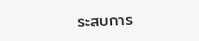ระสบการ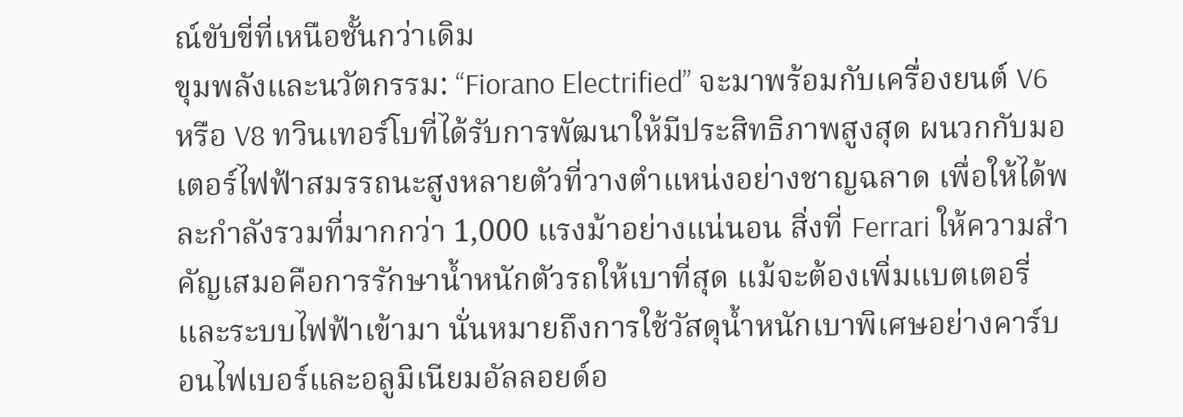ณ์ขับขี่ที่เหนือชั้นกว่าเดิม
ขุมพลังและนวัตกรรม: “Fiorano Electrified” จะมาพร้อมกับเครื่องยนต์ V6 หรือ V8 ทวินเทอร์โบที่ได้รับการพัฒนาให้มีประสิทธิภาพสูงสุด ผนวกกับมอเตอร์ไฟฟ้าสมรรถนะสูงหลายตัวที่วางตำแหน่งอย่างชาญฉลาด เพื่อให้ได้พละกำลังรวมที่มากกว่า 1,000 แรงม้าอย่างแน่นอน สิ่งที่ Ferrari ให้ความสำคัญเสมอคือการรักษาน้ำหนักตัวรถให้เบาที่สุด แม้จะต้องเพิ่มแบตเตอรี่และระบบไฟฟ้าเข้ามา นั่นหมายถึงการใช้วัสดุน้ำหนักเบาพิเศษอย่างคาร์บอนไฟเบอร์และอลูมิเนียมอัลลอยด์อ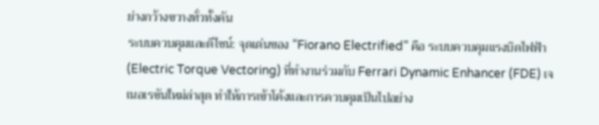ย่างกว้างขวางทั่วทั้งคัน
ระบบควบคุมและดีไซน์: จุดเด่นของ “Fiorano Electrified” คือ ระบบควบคุมแรงบิดไฟฟ้า (Electric Torque Vectoring) ที่ทำงานร่วมกับ Ferrari Dynamic Enhancer (FDE) เจเนอเรชันใหม่ล่าสุด ทำให้การเข้าโค้งและการควบคุมเป็นไปอย่าง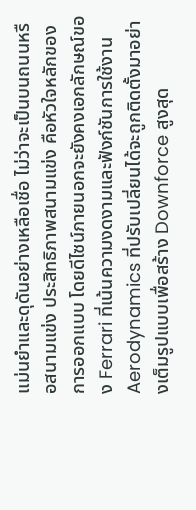แม่นยำและดุดันอย่างเหลือเชื่อ ไม่ว่าจะเป็นบนถนนหรือสนามแข่ง ประสิทธิภาพสนามแข่ง คือหัวใจหลักของการออกแบบ โดยดีไซน์ภายนอกจะยังคงเอกลักษณ์ของ Ferrari ที่เน้นความงดงามและฟังก์ชันการใช้งาน Aerodynamics ที่ปรับเปลี่ยนได้จะถูกติดตั้งมาอย่างเต็มรูปแบบเพื่อสร้าง Downforce สูงสุด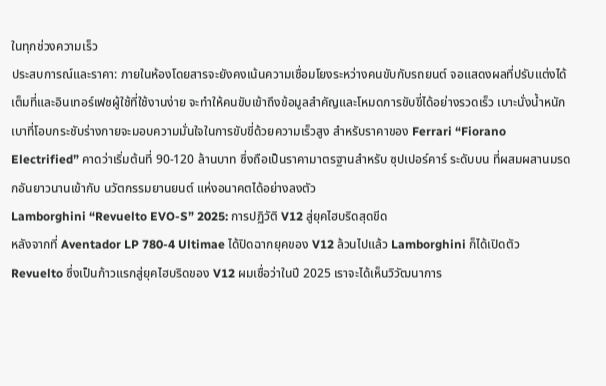ในทุกช่วงความเร็ว
ประสบการณ์และราคา: ภายในห้องโดยสารจะยังคงเน้นความเชื่อมโยงระหว่างคนขับกับรถยนต์ จอแสดงผลที่ปรับแต่งได้เต็มที่และอินเทอร์เฟซผู้ใช้ที่ใช้งานง่าย จะทำให้คนขับเข้าถึงข้อมูลสำคัญและโหมดการขับขี่ได้อย่างรวดเร็ว เบาะนั่งน้ำหนักเบาที่โอบกระชับร่างกายจะมอบความมั่นใจในการขับขี่ด้วยความเร็วสูง สำหรับราคาของ Ferrari “Fiorano Electrified” คาดว่าเริ่มต้นที่ 90-120 ล้านบาท ซึ่งถือเป็นราคามาตรฐานสำหรับ ซุปเปอร์คาร์ ระดับบน ที่ผสมผสานมรดกอันยาวนานเข้ากับ นวัตกรรมยานยนต์ แห่งอนาคตได้อย่างลงตัว
Lamborghini “Revuelto EVO-S” 2025: การปฏิวัติ V12 สู่ยุคไฮบริดสุดขีด
หลังจากที่ Aventador LP 780-4 Ultimae ได้ปิดฉากยุคของ V12 ล้วนไปแล้ว Lamborghini ก็ได้เปิดตัว Revuelto ซึ่งเป็นก้าวแรกสู่ยุคไฮบริดของ V12 ผมเชื่อว่าในปี 2025 เราจะได้เห็นวิวัฒนาการ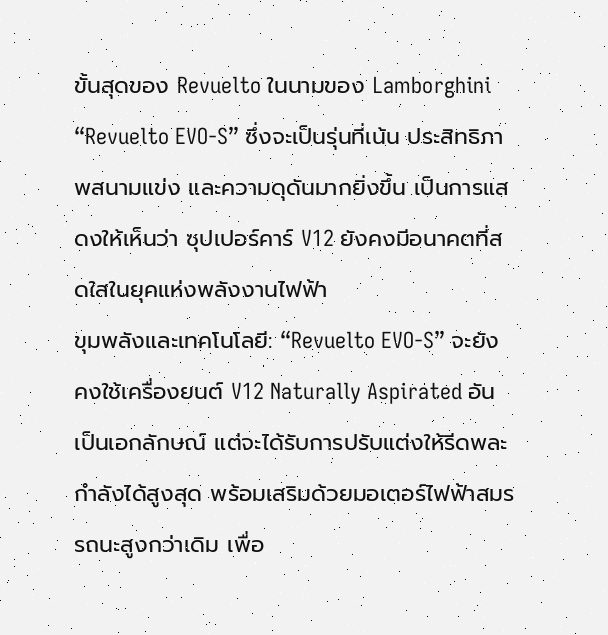ขั้นสุดของ Revuelto ในนามของ Lamborghini “Revuelto EVO-S” ซึ่งจะเป็นรุ่นที่เน้น ประสิทธิภาพสนามแข่ง และความดุดันมากยิ่งขึ้น เป็นการแสดงให้เห็นว่า ซุปเปอร์คาร์ V12 ยังคงมีอนาคตที่สดใสในยุคแห่งพลังงานไฟฟ้า
ขุมพลังและเทคโนโลยี: “Revuelto EVO-S” จะยังคงใช้เครื่องยนต์ V12 Naturally Aspirated อันเป็นเอกลักษณ์ แต่จะได้รับการปรับแต่งให้รีดพละกำลังได้สูงสุด พร้อมเสริมด้วยมอเตอร์ไฟฟ้าสมรรถนะสูงกว่าเดิม เพื่อ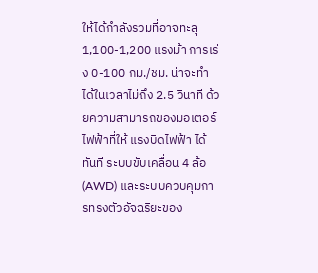ให้ได้กำลังรวมที่อาจทะลุ 1,100-1,200 แรงม้า การเร่ง 0-100 กม./ชม. น่าจะทำได้ในเวลาไม่ถึง 2.5 วินาที ด้วยความสามารถของมอเตอร์ไฟฟ้าที่ให้ แรงบิดไฟฟ้า ได้ทันที ระบบขับเคลื่อน 4 ล้อ (AWD) และระบบควบคุมการทรงตัวอัจฉริยะของ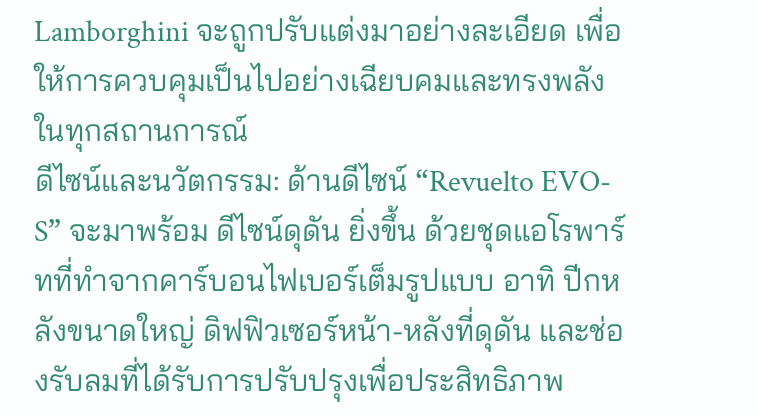Lamborghini จะถูกปรับแต่งมาอย่างละเอียด เพื่อให้การควบคุมเป็นไปอย่างเฉียบคมและทรงพลังในทุกสถานการณ์
ดีไซน์และนวัตกรรม: ด้านดีไซน์ “Revuelto EVO-S” จะมาพร้อม ดีไซน์ดุดัน ยิ่งขึ้น ด้วยชุดแอโรพาร์ทที่ทำจากคาร์บอนไฟเบอร์เต็มรูปแบบ อาทิ ปีกหลังขนาดใหญ่ ดิฟฟิวเซอร์หน้า-หลังที่ดุดัน และช่องรับลมที่ได้รับการปรับปรุงเพื่อประสิทธิภาพ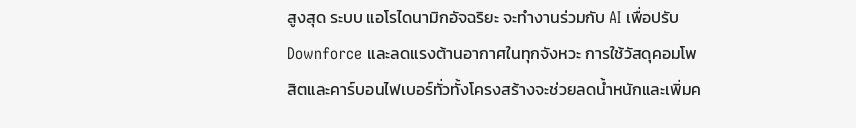สูงสุด ระบบ แอโรไดนามิกอัจฉริยะ จะทำงานร่วมกับ AI เพื่อปรับ Downforce และลดแรงต้านอากาศในทุกจังหวะ การใช้วัสดุคอมโพสิตและคาร์บอนไฟเบอร์ทั่วทั้งโครงสร้างจะช่วยลดน้ำหนักและเพิ่มค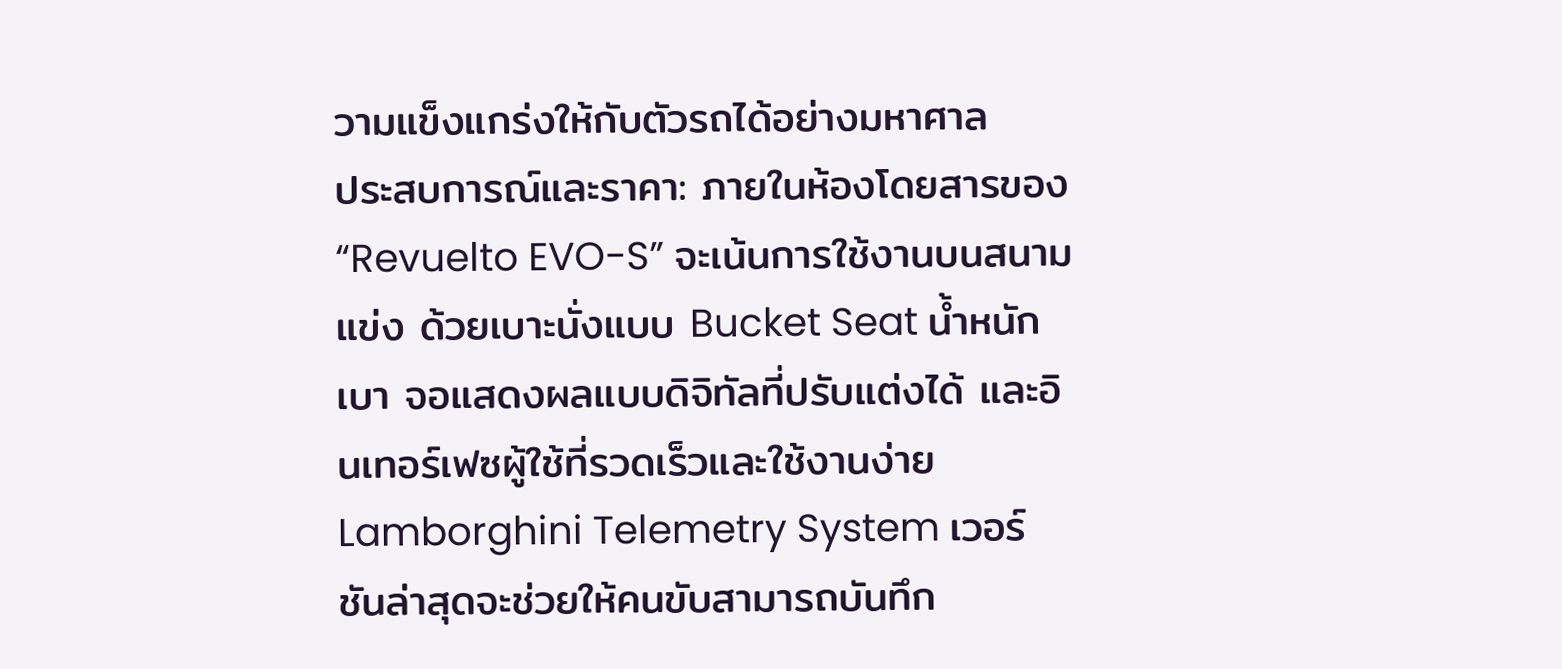วามแข็งแกร่งให้กับตัวรถได้อย่างมหาศาล
ประสบการณ์และราคา: ภายในห้องโดยสารของ “Revuelto EVO-S” จะเน้นการใช้งานบนสนามแข่ง ด้วยเบาะนั่งแบบ Bucket Seat น้ำหนักเบา จอแสดงผลแบบดิจิทัลที่ปรับแต่งได้ และอินเทอร์เฟซผู้ใช้ที่รวดเร็วและใช้งานง่าย Lamborghini Telemetry System เวอร์ชันล่าสุดจะช่วยให้คนขับสามารถบันทึก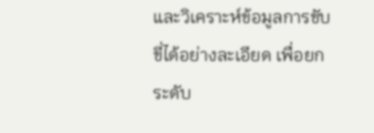และวิเคราะห์ข้อมูลการขับขี่ได้อย่างละเอียด เพื่อยกระดับ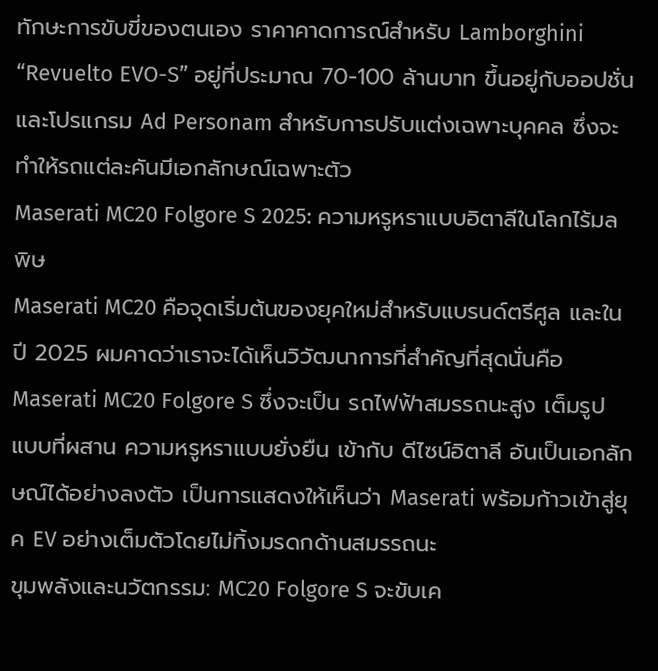ทักษะการขับขี่ของตนเอง ราคาคาดการณ์สำหรับ Lamborghini “Revuelto EVO-S” อยู่ที่ประมาณ 70-100 ล้านบาท ขึ้นอยู่กับออปชั่นและโปรแกรม Ad Personam สำหรับการปรับแต่งเฉพาะบุคคล ซึ่งจะทำให้รถแต่ละคันมีเอกลักษณ์เฉพาะตัว
Maserati MC20 Folgore S 2025: ความหรูหราแบบอิตาลีในโลกไร้มลพิษ
Maserati MC20 คือจุดเริ่มต้นของยุคใหม่สำหรับแบรนด์ตรีศูล และในปี 2025 ผมคาดว่าเราจะได้เห็นวิวัฒนาการที่สำคัญที่สุดนั่นคือ Maserati MC20 Folgore S ซึ่งจะเป็น รถไฟฟ้าสมรรถนะสูง เต็มรูปแบบที่ผสาน ความหรูหราแบบยั่งยืน เข้ากับ ดีไซน์อิตาลี อันเป็นเอกลักษณ์ได้อย่างลงตัว เป็นการแสดงให้เห็นว่า Maserati พร้อมก้าวเข้าสู่ยุค EV อย่างเต็มตัวโดยไม่ทิ้งมรดกด้านสมรรถนะ
ขุมพลังและนวัตกรรม: MC20 Folgore S จะขับเค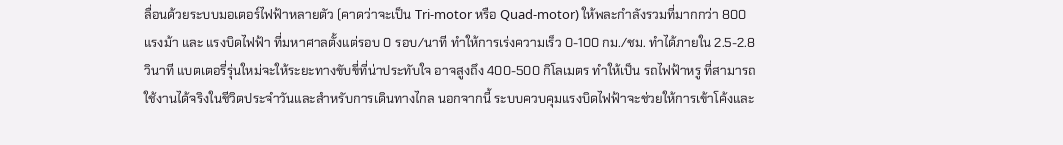ลื่อนด้วยระบบมอเตอร์ไฟฟ้าหลายตัว (คาดว่าจะเป็น Tri-motor หรือ Quad-motor) ให้พละกำลังรวมที่มากกว่า 800 แรงม้า และ แรงบิดไฟฟ้า ที่มหาศาลตั้งแต่รอบ 0 รอบ/นาที ทำให้การเร่งความเร็ว 0-100 กม./ชม. ทำได้ภายใน 2.5-2.8 วินาที แบตเตอรี่รุ่นใหม่จะให้ระยะทางขับขี่ที่น่าประทับใจ อาจสูงถึง 400-500 กิโลเมตร ทำให้เป็น รถไฟฟ้าหรู ที่สามารถใช้งานได้จริงในชีวิตประจำวันและสำหรับการเดินทางไกล นอกจากนี้ ระบบควบคุมแรงบิดไฟฟ้าจะช่วยให้การเข้าโค้งและ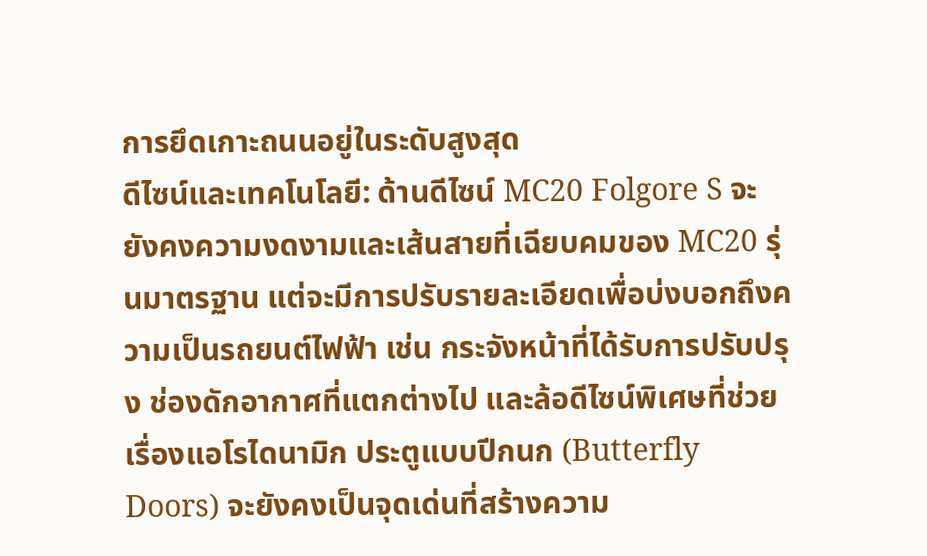การยึดเกาะถนนอยู่ในระดับสูงสุด
ดีไซน์และเทคโนโลยี: ด้านดีไซน์ MC20 Folgore S จะยังคงความงดงามและเส้นสายที่เฉียบคมของ MC20 รุ่นมาตรฐาน แต่จะมีการปรับรายละเอียดเพื่อบ่งบอกถึงความเป็นรถยนต์ไฟฟ้า เช่น กระจังหน้าที่ได้รับการปรับปรุง ช่องดักอากาศที่แตกต่างไป และล้อดีไซน์พิเศษที่ช่วยเรื่องแอโรไดนามิก ประตูแบบปีกนก (Butterfly Doors) จะยังคงเป็นจุดเด่นที่สร้างความ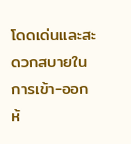โดดเด่นและสะดวกสบายในการเข้า-ออก ห้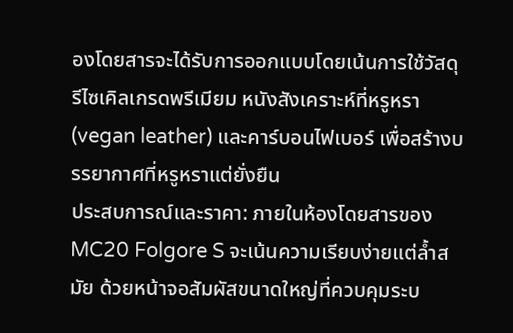องโดยสารจะได้รับการออกแบบโดยเน้นการใช้วัสดุรีไซเคิลเกรดพรีเมียม หนังสังเคราะห์ที่หรูหรา (vegan leather) และคาร์บอนไฟเบอร์ เพื่อสร้างบรรยากาศที่หรูหราแต่ยั่งยืน
ประสบการณ์และราคา: ภายในห้องโดยสารของ MC20 Folgore S จะเน้นความเรียบง่ายแต่ล้ำสมัย ด้วยหน้าจอสัมผัสขนาดใหญ่ที่ควบคุมระบ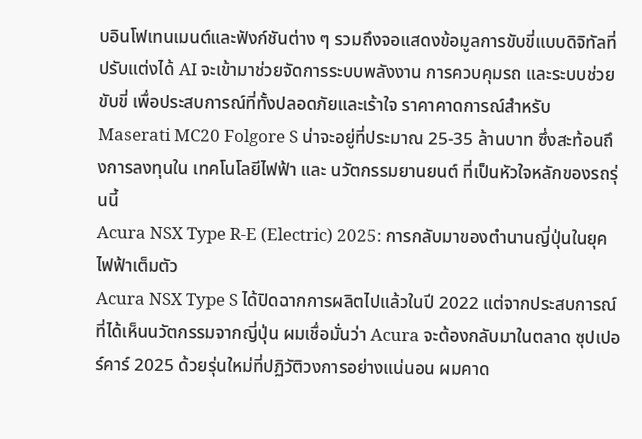บอินโฟเทนเมนต์และฟังก์ชันต่าง ๆ รวมถึงจอแสดงข้อมูลการขับขี่แบบดิจิทัลที่ปรับแต่งได้ AI จะเข้ามาช่วยจัดการระบบพลังงาน การควบคุมรถ และระบบช่วยขับขี่ เพื่อประสบการณ์ที่ทั้งปลอดภัยและเร้าใจ ราคาคาดการณ์สำหรับ Maserati MC20 Folgore S น่าจะอยู่ที่ประมาณ 25-35 ล้านบาท ซึ่งสะท้อนถึงการลงทุนใน เทคโนโลยีไฟฟ้า และ นวัตกรรมยานยนต์ ที่เป็นหัวใจหลักของรถรุ่นนี้
Acura NSX Type R-E (Electric) 2025: การกลับมาของตำนานญี่ปุ่นในยุคไฟฟ้าเต็มตัว
Acura NSX Type S ได้ปิดฉากการผลิตไปแล้วในปี 2022 แต่จากประสบการณ์ที่ได้เห็นนวัตกรรมจากญี่ปุ่น ผมเชื่อมั่นว่า Acura จะต้องกลับมาในตลาด ซุปเปอร์คาร์ 2025 ด้วยรุ่นใหม่ที่ปฏิวัติวงการอย่างแน่นอน ผมคาด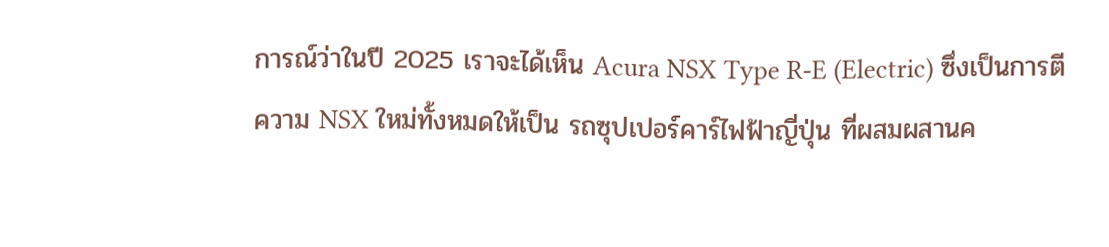การณ์ว่าในปี 2025 เราจะได้เห็น Acura NSX Type R-E (Electric) ซึ่งเป็นการตีความ NSX ใหม่ทั้งหมดให้เป็น รถซุปเปอร์คาร์ไฟฟ้าญี่ปุ่น ที่ผสมผสานค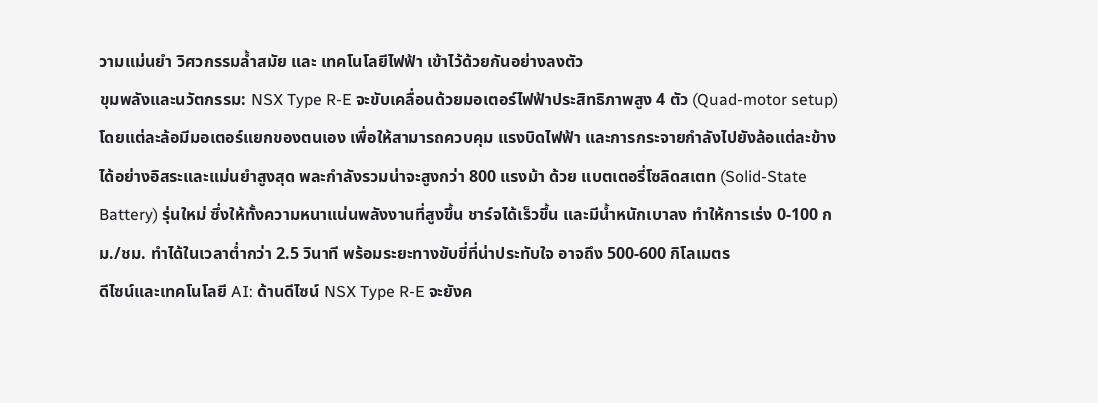วามแม่นยำ วิศวกรรมล้ำสมัย และ เทคโนโลยีไฟฟ้า เข้าไว้ด้วยกันอย่างลงตัว
ขุมพลังและนวัตกรรม: NSX Type R-E จะขับเคลื่อนด้วยมอเตอร์ไฟฟ้าประสิทธิภาพสูง 4 ตัว (Quad-motor setup) โดยแต่ละล้อมีมอเตอร์แยกของตนเอง เพื่อให้สามารถควบคุม แรงบิดไฟฟ้า และการกระจายกำลังไปยังล้อแต่ละข้างได้อย่างอิสระและแม่นยำสูงสุด พละกำลังรวมน่าจะสูงกว่า 800 แรงม้า ด้วย แบตเตอรี่โซลิดสเตท (Solid-State Battery) รุ่นใหม่ ซึ่งให้ทั้งความหนาแน่นพลังงานที่สูงขึ้น ชาร์จได้เร็วขึ้น และมีน้ำหนักเบาลง ทำให้การเร่ง 0-100 กม./ชม. ทำได้ในเวลาต่ำกว่า 2.5 วินาที พร้อมระยะทางขับขี่ที่น่าประทับใจ อาจถึง 500-600 กิโลเมตร
ดีไซน์และเทคโนโลยี AI: ด้านดีไซน์ NSX Type R-E จะยังค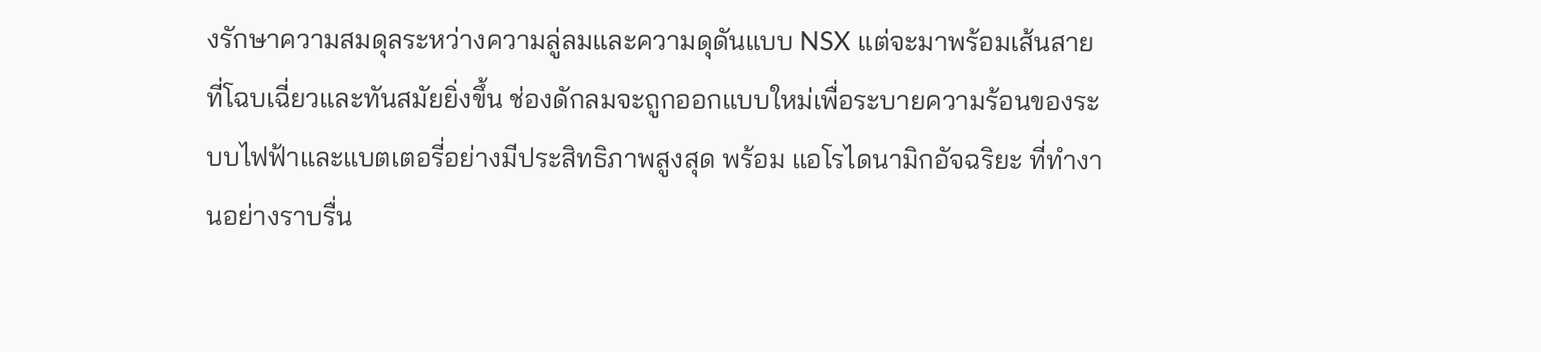งรักษาความสมดุลระหว่างความลู่ลมและความดุดันแบบ NSX แต่จะมาพร้อมเส้นสายที่โฉบเฉี่ยวและทันสมัยยิ่งขึ้น ช่องดักลมจะถูกออกแบบใหม่เพื่อระบายความร้อนของระบบไฟฟ้าและแบตเตอรี่อย่างมีประสิทธิภาพสูงสุด พร้อม แอโรไดนามิกอัจฉริยะ ที่ทำงานอย่างราบรื่น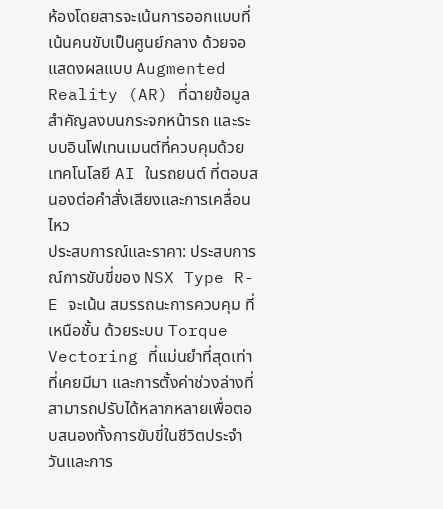ห้องโดยสารจะเน้นการออกแบบที่เน้นคนขับเป็นศูนย์กลาง ด้วยจอแสดงผลแบบ Augmented Reality (AR) ที่ฉายข้อมูลสำคัญลงบนกระจกหน้ารถ และระบบอินโฟเทนเมนต์ที่ควบคุมด้วย เทคโนโลยี AI ในรถยนต์ ที่ตอบสนองต่อคำสั่งเสียงและการเคลื่อนไหว
ประสบการณ์และราคา: ประสบการณ์การขับขี่ของ NSX Type R-E จะเน้น สมรรถนะการควบคุม ที่เหนือชั้น ด้วยระบบ Torque Vectoring ที่แม่นยำที่สุดเท่าที่เคยมีมา และการตั้งค่าช่วงล่างที่สามารถปรับได้หลากหลายเพื่อตอบสนองทั้งการขับขี่ในชีวิตประจำวันและการ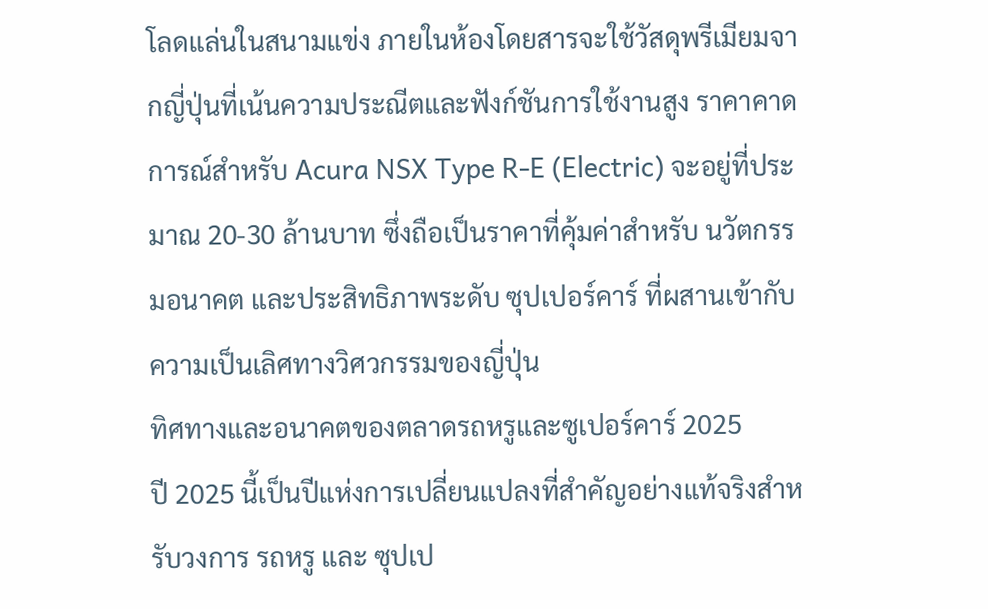โลดแล่นในสนามแข่ง ภายในห้องโดยสารจะใช้วัสดุพรีเมียมจากญี่ปุ่นที่เน้นความประณีตและฟังก์ชันการใช้งานสูง ราคาคาดการณ์สำหรับ Acura NSX Type R-E (Electric) จะอยู่ที่ประมาณ 20-30 ล้านบาท ซึ่งถือเป็นราคาที่คุ้มค่าสำหรับ นวัตกรรมอนาคต และประสิทธิภาพระดับ ซุปเปอร์คาร์ ที่ผสานเข้ากับความเป็นเลิศทางวิศวกรรมของญี่ปุ่น
ทิศทางและอนาคตของตลาดรถหรูและซูเปอร์คาร์ 2025
ปี 2025 นี้เป็นปีแห่งการเปลี่ยนแปลงที่สำคัญอย่างแท้จริงสำหรับวงการ รถหรู และ ซุปเป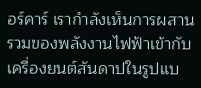อร์คาร์ เรากำลังเห็นการผสานรวมของพลังงานไฟฟ้าเข้ากับเครื่องยนต์สันดาปในรูปแบ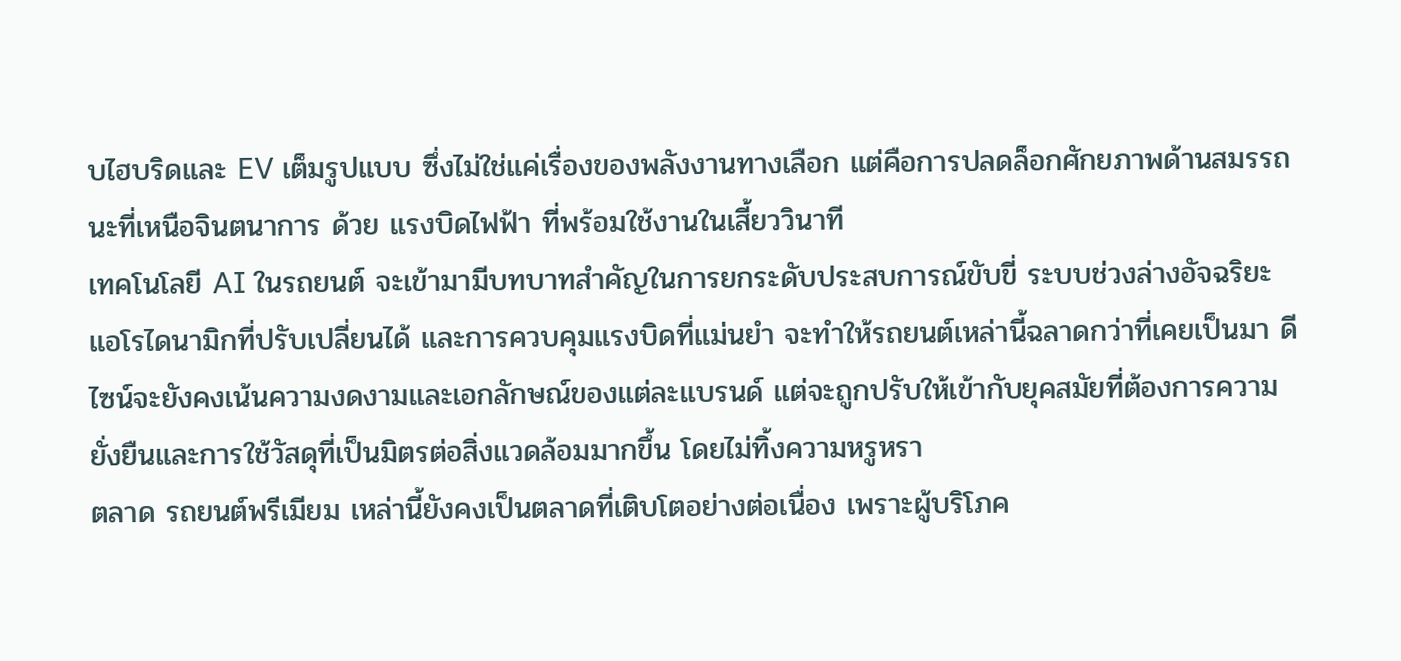บไฮบริดและ EV เต็มรูปแบบ ซึ่งไม่ใช่แค่เรื่องของพลังงานทางเลือก แต่คือการปลดล็อกศักยภาพด้านสมรรถนะที่เหนือจินตนาการ ด้วย แรงบิดไฟฟ้า ที่พร้อมใช้งานในเสี้ยววินาที
เทคโนโลยี AI ในรถยนต์ จะเข้ามามีบทบาทสำคัญในการยกระดับประสบการณ์ขับขี่ ระบบช่วงล่างอัจฉริยะ แอโรไดนามิกที่ปรับเปลี่ยนได้ และการควบคุมแรงบิดที่แม่นยำ จะทำให้รถยนต์เหล่านี้ฉลาดกว่าที่เคยเป็นมา ดีไซน์จะยังคงเน้นความงดงามและเอกลักษณ์ของแต่ละแบรนด์ แต่จะถูกปรับให้เข้ากับยุคสมัยที่ต้องการความยั่งยืนและการใช้วัสดุที่เป็นมิตรต่อสิ่งแวดล้อมมากขึ้น โดยไม่ทิ้งความหรูหรา
ตลาด รถยนต์พรีเมียม เหล่านี้ยังคงเป็นตลาดที่เติบโตอย่างต่อเนื่อง เพราะผู้บริโภค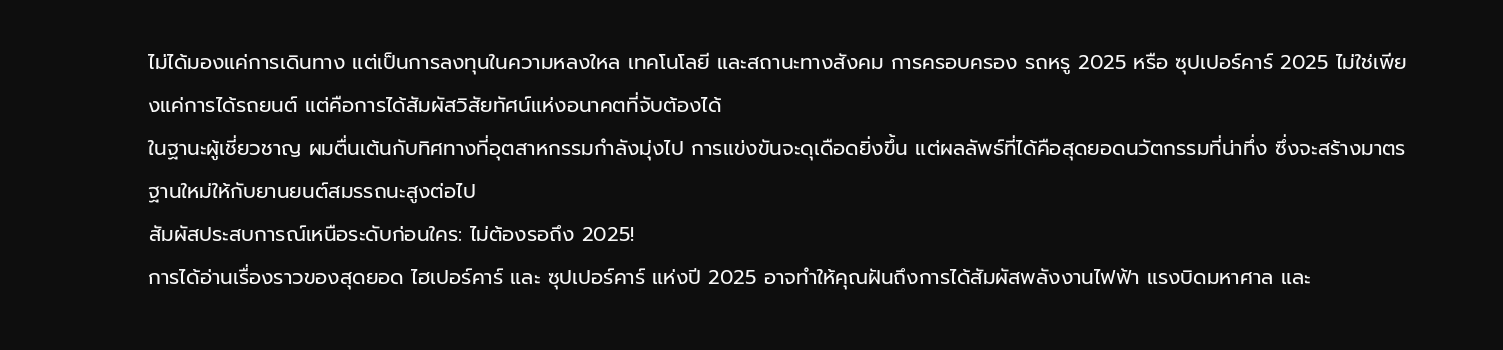ไม่ได้มองแค่การเดินทาง แต่เป็นการลงทุนในความหลงใหล เทคโนโลยี และสถานะทางสังคม การครอบครอง รถหรู 2025 หรือ ซุปเปอร์คาร์ 2025 ไม่ใช่เพียงแค่การได้รถยนต์ แต่คือการได้สัมผัสวิสัยทัศน์แห่งอนาคตที่จับต้องได้
ในฐานะผู้เชี่ยวชาญ ผมตื่นเต้นกับทิศทางที่อุตสาหกรรมกำลังมุ่งไป การแข่งขันจะดุเดือดยิ่งขึ้น แต่ผลลัพธ์ที่ได้คือสุดยอดนวัตกรรมที่น่าทึ่ง ซึ่งจะสร้างมาตรฐานใหม่ให้กับยานยนต์สมรรถนะสูงต่อไป
สัมผัสประสบการณ์เหนือระดับก่อนใคร: ไม่ต้องรอถึง 2025!
การได้อ่านเรื่องราวของสุดยอด ไฮเปอร์คาร์ และ ซุปเปอร์คาร์ แห่งปี 2025 อาจทำให้คุณฝันถึงการได้สัมผัสพลังงานไฟฟ้า แรงบิดมหาศาล และ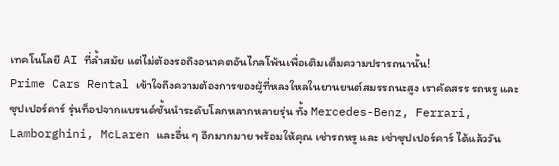เทคโนโลยี AI ที่ล้ำสมัย แต่ไม่ต้องรอถึงอนาคตอันไกลโพ้นเพื่อเติมเต็มความปรารถนานั้น!
Prime Cars Rental เข้าใจถึงความต้องการของผู้ที่หลงใหลในยานยนต์สมรรถนะสูง เราคัดสรร รถหรู และ ซุปเปอร์คาร์ รุ่นท็อปจากแบรนด์ชั้นนำระดับโลกหลากหลายรุ่น ทั้ง Mercedes-Benz, Ferrari, Lamborghini, McLaren และอื่น ๆ อีกมากมาย พร้อมให้คุณ เช่ารถหรู และ เช่าซุปเปอร์คาร์ ได้แล้ววัน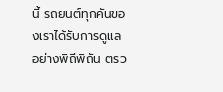นี้ รถยนต์ทุกคันของเราได้รับการดูแลอย่างพิถีพิถัน ตรว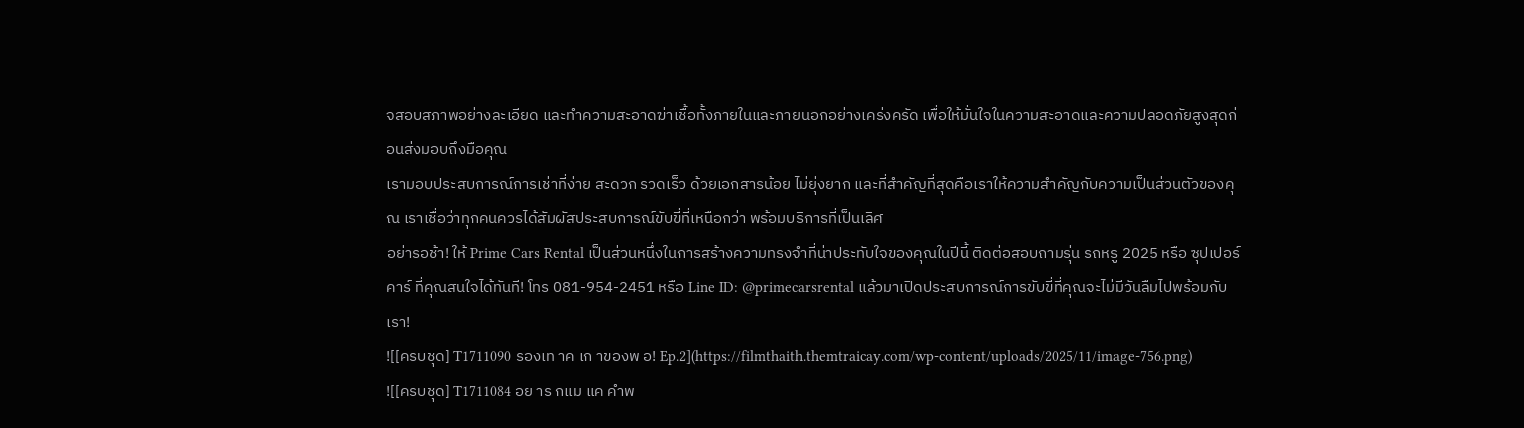จสอบสภาพอย่างละเอียด และทำความสะอาดฆ่าเชื้อทั้งภายในและภายนอกอย่างเคร่งครัด เพื่อให้มั่นใจในความสะอาดและความปลอดภัยสูงสุดก่อนส่งมอบถึงมือคุณ
เรามอบประสบการณ์การเช่าที่ง่าย สะดวก รวดเร็ว ด้วยเอกสารน้อย ไม่ยุ่งยาก และที่สำคัญที่สุดคือเราให้ความสำคัญกับความเป็นส่วนตัวของคุณ เราเชื่อว่าทุกคนควรได้สัมผัสประสบการณ์ขับขี่ที่เหนือกว่า พร้อมบริการที่เป็นเลิศ
อย่ารอช้า! ให้ Prime Cars Rental เป็นส่วนหนึ่งในการสร้างความทรงจำที่น่าประทับใจของคุณในปีนี้ ติดต่อสอบถามรุ่น รถหรู 2025 หรือ ซุปเปอร์คาร์ ที่คุณสนใจได้ทันที! โทร 081-954-2451 หรือ Line ID: @primecarsrental แล้วมาเปิดประสบการณ์การขับขี่ที่คุณจะไม่มีวันลืมไปพร้อมกับเรา!
![[ครบชุด] T1711090 รองเท าค เก าของพ อ! Ep.2](https://filmthaith.themtraicay.com/wp-content/uploads/2025/11/image-756.png)
![[ครบชุด] T1711084 อย าร กแม แค คำพ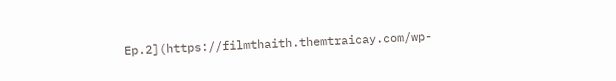Ep.2](https://filmthaith.themtraicay.com/wp-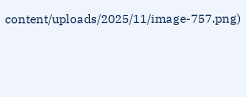content/uploads/2025/11/image-757.png)